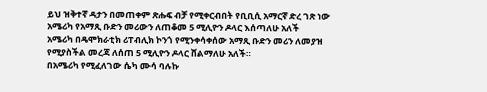ይህ ዝቅተኛ ዳታን በመጠቀም ጽሑፍ ብቻ የሚቀርብበት የቢቢሲ አማርኛ ድረ ገጽ ነው
አሜሪካ የአማጺ ቡድን መሪውን ለጠቆመ 5 ሚሊዮን ዶላር እሰጣለሁ አለች
አሜሪካ በዴሞክራቲክ ሪፐብሊክ ኮንጎ የሚንቀሳቀሰው አማጺ ቡድን መሪን ለመያዝ የሚያስችል መረጃ ለሰጠ 5 ሚሊዮን ዶላር ሸልማለሁ አለች።
በአሜሪካ የሚፈለገው ሴካ ሙሳ ባሉኩ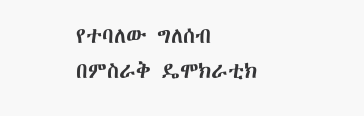የተባለው ግለሰብ በምስራቅ ዴሞክራቲክ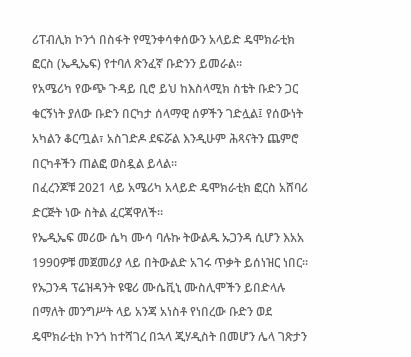ሪፐብሊክ ኮንጎ በስፋት የሚንቀሳቀሰውን አላይድ ዴሞክራቲክ ፎርስ (ኤዲኤፍ) የተባለ ጽንፈኛ ቡድንን ይመራል።
የአሜሪካ የውጭ ጉዳይ ቢሮ ይህ ከእስላሚክ ስቴት ቡድን ጋር ቁርኝነት ያለው ቡድን በርካታ ሰላማዊ ሰዎችን ገድሏል፤ የሰውነት አካልን ቆርጧል፣ አስገድዶ ደፍሯል እንዲሁም ሕጻናትን ጨምሮ በርካቶችን ጠልፎ ወስዷል ይላል።
በፈረንጆቹ 2021 ላይ አሜሪካ አላይድ ዴሞክራቲክ ፎርስ አሸባሪ ድርጅት ነው ስትል ፈርጃዋለች።
የኤዲኤፍ መሪው ሴካ ሙሳ ባሉኩ ትውልዱ ኡጋንዳ ሲሆን እአአ 1990ዎቹ መጀመሪያ ላይ በትውልድ አገሩ ጥቃት ይሰነዝር ነበር።
የኡጋንዳ ፕሬዝዳንት ዩዌሪ ሙሴቪኒ ሙስሊሞችን ይበድላሉ በማለት መንግሥት ላይ አንጃ አነስቶ የነበረው ቡድን ወደ ዴሞክራቲክ ኮንጎ ከተሻገረ በኋላ ጂሃዲስት በመሆን ሌላ ገጽታን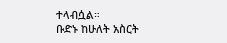ተላብሷል።
ቡድኑ ከሁለት አስርት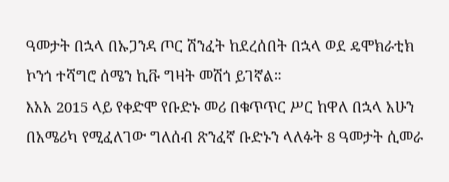ዓመታት በኋላ በኡጋንዳ ጦር ሽንፈት ከደረሰበት በኋላ ወደ ዴሞክራቲክ ኮንጎ ተሻግሮ ሰሜን ኪቩ ግዛት መሽጎ ይገኛል።
እአአ 2015 ላይ የቀድሞ የቡድኑ መሪ በቁጥጥር ሥር ከዋለ በኋላ አሁን በአሜሪካ የሚፈለገው ግለሰብ ጽንፈኛ ቡድኑን ላለፉት 8 ዓመታት ሲመራ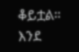ቆይቷል።
እንደ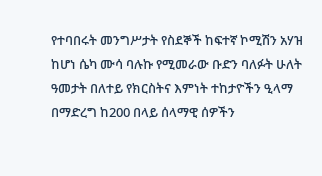የተባበሩት መንግሥታት የስደኞች ከፍተኛ ኮሚሽን አሃዝ ከሆነ ሴካ ሙሳ ባሉኩ የሚመራው ቡድን ባለፉት ሁለት ዓመታት በለተይ የክርስትና እምነት ተከታዮችን ዒላማ በማድረግ ከ200 በላይ ሰላማዊ ሰዎችን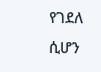የገደለ ሲሆን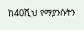ከ40ሺህ የማያንሱትን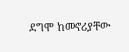ደግሞ ከመኖሪያቸው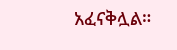አፈናቅሏል።